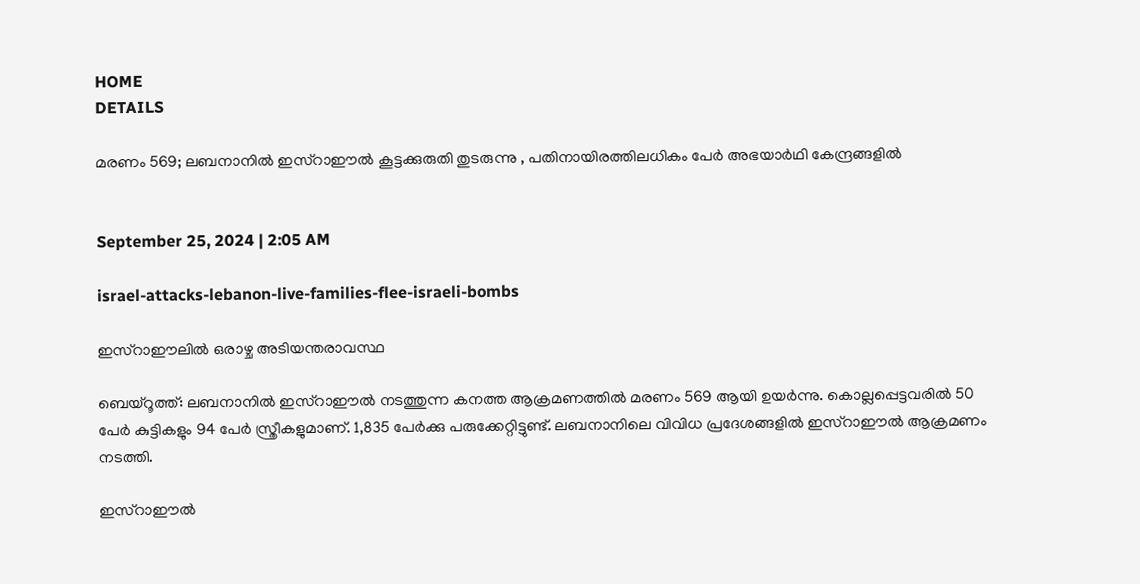HOME
DETAILS

മരണം 569; ലബനാനിൽ ഇസ്റാഈൽ കൂട്ടക്കുരുതി തുടരുന്നു , പതിനായിരത്തിലധികം പേർ അഭയാർഥി കേന്ദ്രങ്ങളിൽ


September 25, 2024 | 2:05 AM

israel-attacks-lebanon-live-families-flee-israeli-bombs

ഇസ്റാഈലിൽ ഒരാഴ്ച അടിയന്തരാവസ്ഥ

ബെയ്റൂത്ത്: ലബനാനിൽ ഇസ്റാഈൽ നടത്തുന്ന കനത്ത ആക്രമണത്തിൽ മരണം 569 ആയി ഉയർന്നു. കൊല്ലപ്പെട്ടവരിൽ 50 പേർ കുട്ടികളും 94 പേർ സ്ത്രീകളുമാണ്. 1,835 പേർക്കു പരുക്കേറ്റിട്ടുണ്ട്. ലബനാനിലെ വിവിധ പ്രദേശങ്ങളിൽ ഇസ്റാഈൽ ആക്രമണം നടത്തി.

ഇസ്റാഈൽ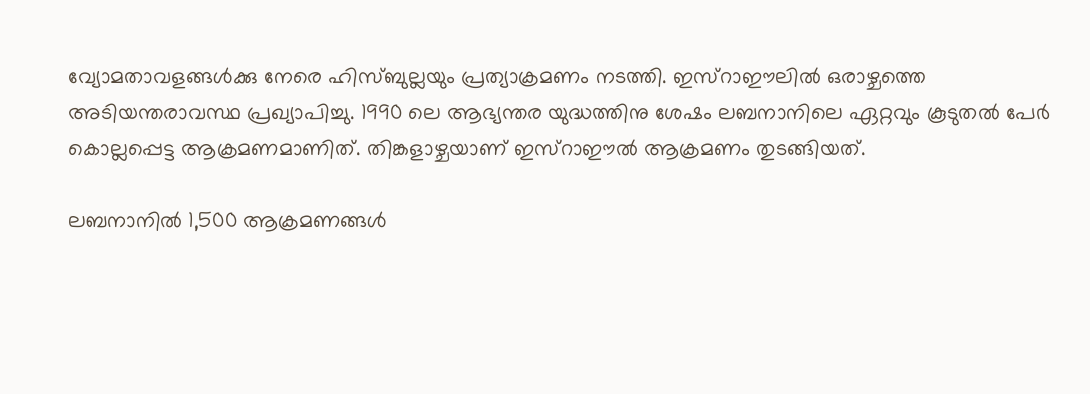വ്യോമതാവളങ്ങൾക്കു നേരെ ഹിസ്ബുല്ലയും പ്രത്യാക്രമണം നടത്തി. ഇസ്റാഈലിൽ ഒരാഴ്ചത്തെ അടിയന്തരാവസ്ഥ പ്രഖ്യാപിച്ചു. 1990 ലെ ആഭ്യന്തര യുദ്ധത്തിനു ശേഷം ലബനാനിലെ ഏറ്റവും കൂടുതൽ പേർ കൊല്ലപ്പെട്ട ആക്രമണമാണിത്. തിങ്കളാഴ്ചയാണ് ഇസ്റാഈൽ ആക്രമണം തുടങ്ങിയത്.

ലബനാനിൽ 1,500 ആക്രമണങ്ങൾ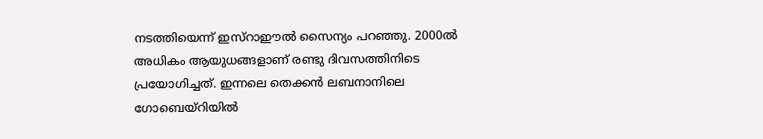നടത്തിയെന്ന് ഇസ്റാഈൽ സൈന്യം പറഞ്ഞു. 2000ൽ അധികം ആയുധങ്ങളാണ് രണ്ടു ദിവസത്തിനിടെ പ്രയോഗിച്ചത്. ഇന്നലെ തെക്കൻ ലബനാനിലെ ഗോബെയ്റിയിൽ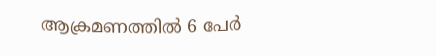ആക്രമണത്തിൽ 6 പേർ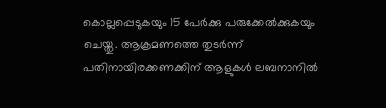കൊല്ലപ്പെടുകയും 15 പേർക്കു പരുക്കേൽക്കുകയും ചെയ്തു. ആക്രമണത്തെ തുടർന്ന് പതിനായിരക്കണക്കിന് ആളുകൾ ലബനാനിൽ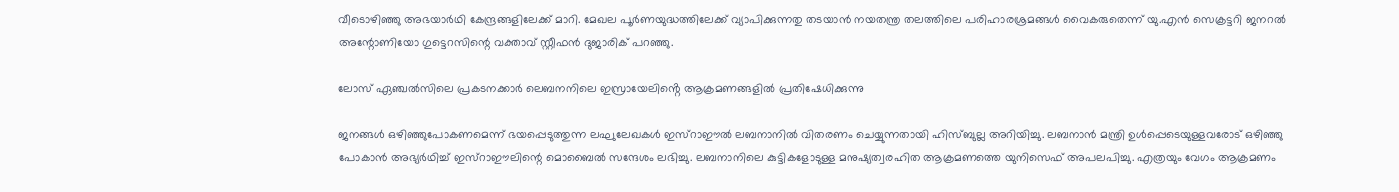വീടൊഴിഞ്ഞു അഭയാർഥി കേന്ദ്രങ്ങളിലേക്ക് മാറി. മേഖല പൂർണയുദ്ധത്തിലേക്ക് വ്യാപിക്കുന്നതു തടയാൻ നയതന്ത്ര തലത്തിലെ പരിഹാരശ്രമങ്ങൾ വൈകരുതെന്ന് യു.എൻ സെക്രട്ടറി ജനറൽ അന്റോണിയോ ഗുട്ടെറസിന്റെ വക്താവ് സ്റ്റീഫൻ ദുജാരിക് പറഞ്ഞു.

ലോസ് ഏഞ്ചൽസിലെ പ്രകടനക്കാർ ലെബനനിലെ ഇസ്രായേലിൻ്റെ ആക്രമണങ്ങളിൽ പ്രതിഷേധിക്കുന്നു

ജനങ്ങൾ ഒഴിഞ്ഞുപോകണമെന്ന് ഭയപ്പെടുത്തുന്ന ലഘുലേഖകൾ ഇസ്റാഈൽ ലബനാനിൽ വിതരണം ചെയ്യുന്നതായി ഹിസ്ബുല്ല അറിയിച്ചു. ലബനാൻ മന്ത്രി ഉൾപ്പെടെയുള്ളവരോട് ഒഴിഞ്ഞു പോകാൻ അഭ്യർഥിച്ച് ഇസ്റാഈലിന്റെ മൊബൈൽ സന്ദേശം ലഭിച്ചു. ലബനാനിലെ കുട്ടികളോടുള്ള മനുഷ്യത്വരഹിത ആക്രമണത്തെ യുനിസെഫ് അപലപിച്ചു. എത്രയും വേഗം ആക്രമണം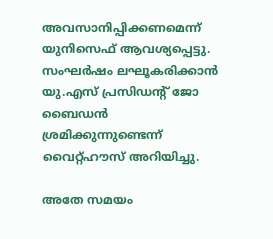അവസാനിപ്പിക്കണമെന്ന് യുനിസെഫ് ആവശ്യപ്പെട്ടു. സംഘർഷം ലഘൂകരിക്കാൻ യു.എസ് പ്രസിഡന്റ് ജോ ബൈഡൻ ശ്രമിക്കുന്നുണ്ടെന്ന് വൈറ്റ്ഹൗസ് അറിയിച്ചു.

അതേ സമയം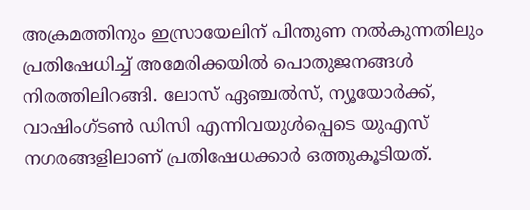അക്രമത്തിനും ഇസ്രായേലിന് പിന്തുണ നൽകുന്നതിലും പ്രതിഷേധിച്ച് അമേരിക്കയിൽ പൊതുജനങ്ങൾ നിരത്തിലിറങ്ങി. ലോസ് ഏഞ്ചല്‍സ്, ന്യൂയോര്‍ക്ക്, വാഷിംഗ്ടണ്‍ ഡിസി എന്നിവയുള്‍പ്പെടെ യുഎസ് നഗരങ്ങളിലാണ് പ്രതിഷേധക്കാര്‍ ഒത്തുകൂടിയത്.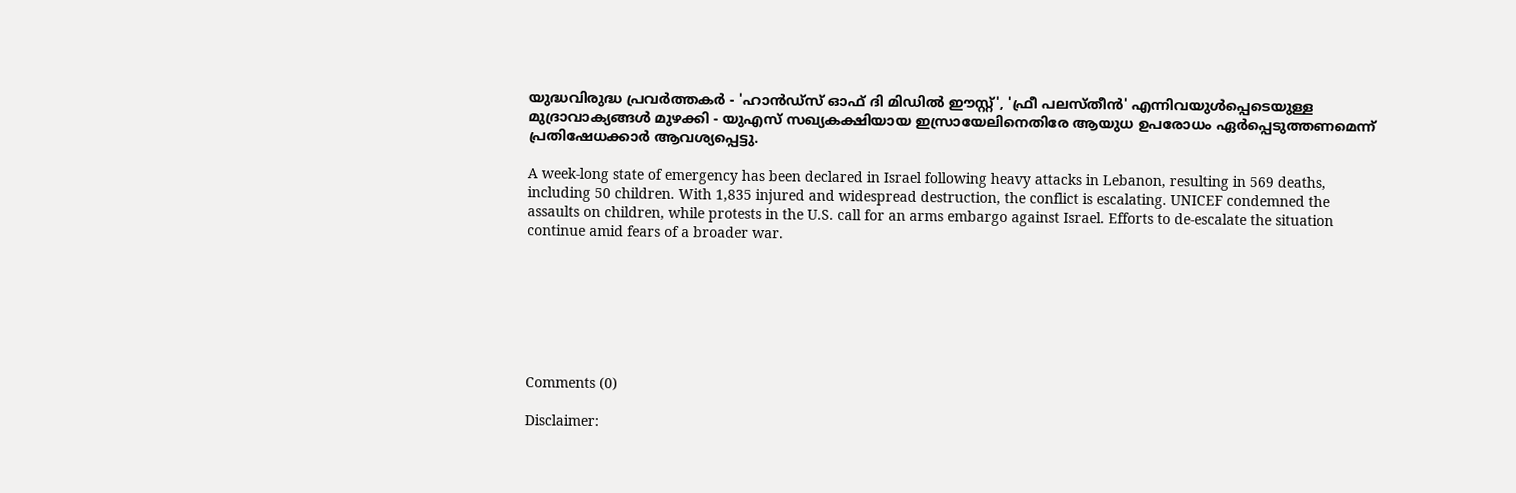യുദ്ധവിരുദ്ധ പ്രവര്‍ത്തകര്‍ - 'ഹാന്‍ഡ്‌സ് ഓഫ് ദി മിഡില്‍ ഈസ്റ്റ്', 'ഫ്രീ പലസ്തീന്‍' എന്നിവയുള്‍പ്പെടെയുള്ള മുദ്രാവാക്യങ്ങള്‍ മുഴക്കി - യുഎസ് സഖ്യകക്ഷിയായ ഇസ്രായേലിനെതിരേ ആയുധ ഉപരോധം ഏര്‍പ്പെടുത്തണമെന്ന് പ്രതിഷേധക്കാര്‍ ആവശ്യപ്പെട്ടു.

A week-long state of emergency has been declared in Israel following heavy attacks in Lebanon, resulting in 569 deaths, including 50 children. With 1,835 injured and widespread destruction, the conflict is escalating. UNICEF condemned the assaults on children, while protests in the U.S. call for an arms embargo against Israel. Efforts to de-escalate the situation continue amid fears of a broader war.







Comments (0)

Disclaimer: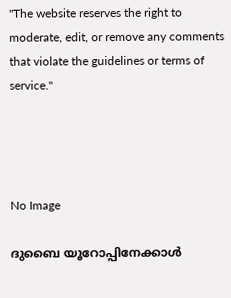"The website reserves the right to moderate, edit, or remove any comments that violate the guidelines or terms of service."




No Image

ദുബൈ യൂറോപ്പിനേക്കാൾ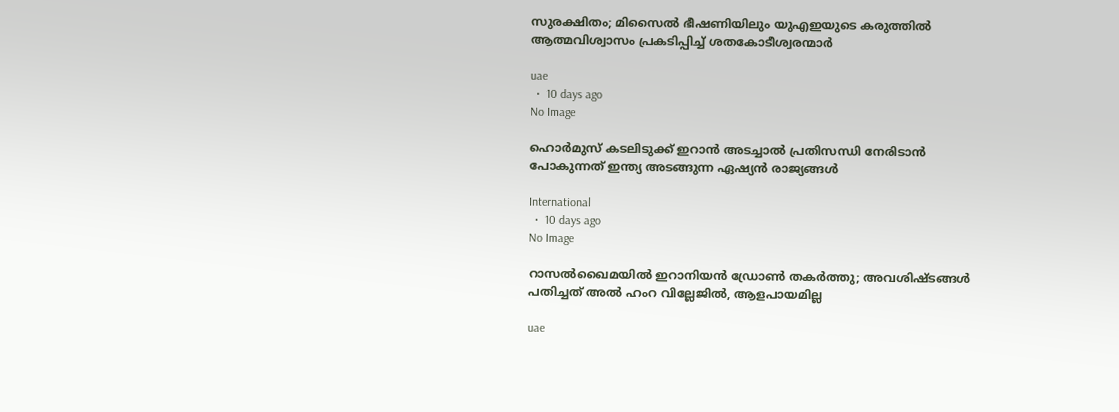സുരക്ഷിതം; മിസൈൽ ഭീഷണിയിലും യുഎഇയുടെ കരുത്തിൽ ആത്മവിശ്വാസം പ്രകടിപ്പിച്ച് ശതകോടീശ്വരന്മാർ

uae
  •  10 days ago
No Image

ഹൊര്‍മുസ് കടലിടുക്ക് ഇറാന്‍ അടച്ചാല്‍ പ്രതിസന്ധി നേരിടാന്‍ പോകുന്നത് ഇന്ത്യ അടങ്ങുന്ന ഏഷ്യന്‍ രാജ്യങ്ങള്‍

International
  •  10 days ago
No Image

റാസൽഖൈമയിൽ ഇറാനിയൻ ഡ്രോൺ തകർത്തു; അവശിഷ്ടങ്ങൾ പതിച്ചത് അൽ ഹംറ വില്ലേജിൽ, ആളപായമില്ല

uae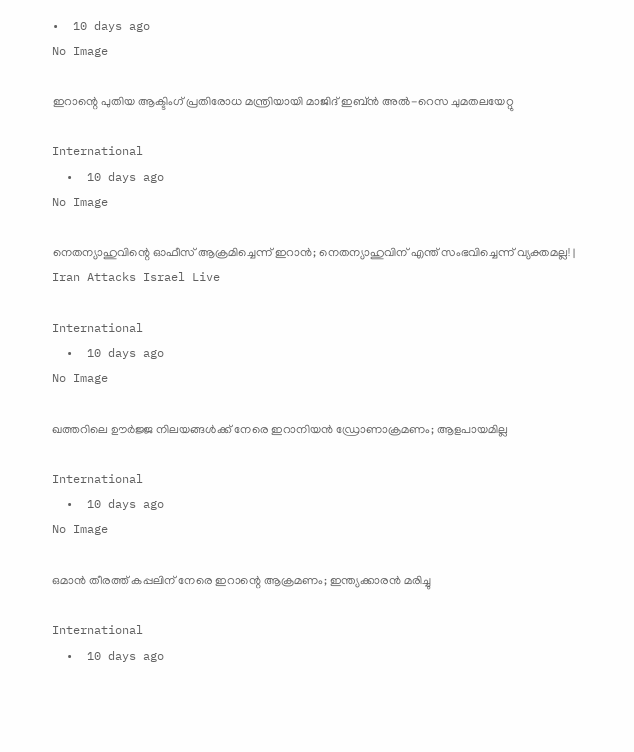•  10 days ago
No Image

ഇറാന്റെ പുതിയ ആക്ടിംഗ് പ്രതിരോധ മന്ത്രിയായി മാജിദ് ഇബ്ൻ അൽ-റെസ ചുമതലയേറ്റു

International
  •  10 days ago
No Image

നെതന്യാഹുവിന്റെ ഓഫീസ് ആക്രമിച്ചെന്ന് ഇറാൻ; നെതന്യാഹുവിന് എന്ത് സംഭവിച്ചെന്ന് വ്യക്തമല്ല! | Iran Attacks Israel Live

International
  •  10 days ago
No Image

ഖത്തറിലെ ഊർജ്ജ നിലയങ്ങൾക്ക് നേരെ ഇറാനിയൻ ഡ്രോണാക്രമണം; ആളപായമില്ല

International
  •  10 days ago
No Image

ഒമാന്‍ തീരത്ത് കപ്പലിന് നേരെ ഇറാന്റെ ആക്രമണം; ഇന്ത്യക്കാരന്‍ മരിച്ചു

International
  •  10 days ago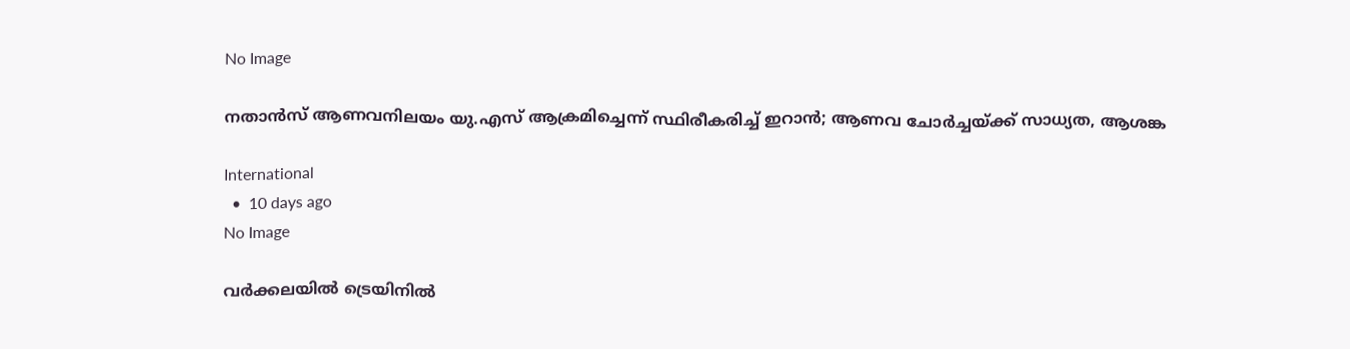No Image

നതാന്‍സ് ആണവനിലയം യു.എസ് ആക്രമിച്ചെന്ന് സ്ഥിരീകരിച്ച് ഇറാന്‍; ആണവ ചോര്‍ച്ചയ്ക്ക് സാധ്യത, ആശങ്ക

International
  •  10 days ago
No Image

വര്‍ക്കലയില്‍ ട്രെയിനില്‍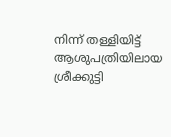നിന്ന് തള്ളിയിട്ട് ആശുപത്രിയിലായ ശ്രീക്കുട്ടി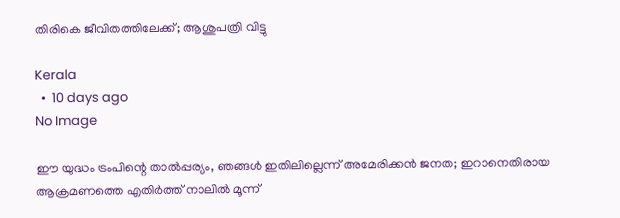തിരികെ ജീവിതത്തിലേക്ക്; ആശുപത്രി വിട്ടു

Kerala
  •  10 days ago
No Image

ഈ യുദ്ധം ട്രംപിന്റെ താൽപ്പര്യം, ഞങ്ങൾ ഇതിലില്ലെന്ന് അമേരിക്കൻ ജനത; ഇറാനെതിരായ ആക്രമണത്തെ എതിർത്ത് നാലിൽ മൂന്ന്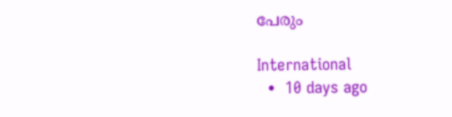പേരും

International
  •  10 days ago